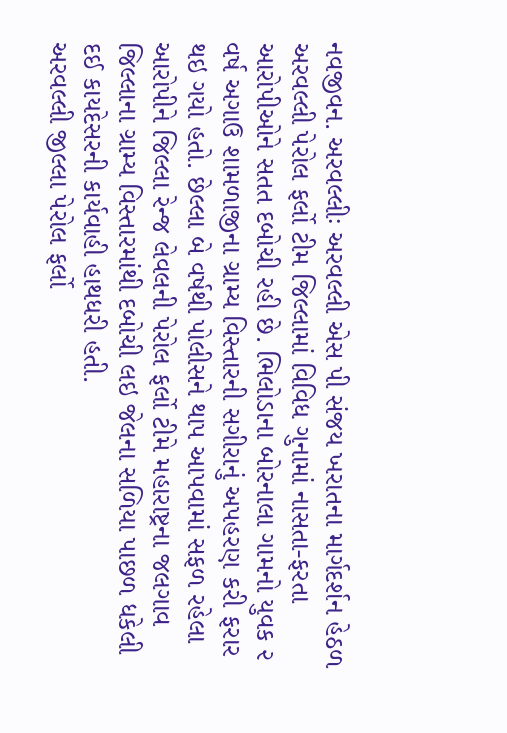નવજીવન. અરવલ્લીઃ અરવલ્લી એસ પી સંજય ખરાતના માર્ગદર્શન હેઠળ અરવલ્લી પેરોલ ફર્લો ટીમ જિલ્લામાં વિવિધ ગુનામાં નાસતા-ફરતા આરોપીઓને સતત દબોચી રહી છે. ભિલોડાના બોરનાલા ગામનો યુવક ૨ વર્ષ અગાઉ શામળાજીના ગ્રામ્ય વિસ્તારની સગીરાનું અપહરણ કરી ફરાર થઇ ગયો હતો. છેલ્લા બે વર્ષથી પોલીસને થાપ આપવામાં સફળ રહેલા આરોપીને જિલ્લા રેન્જ લેવલની પેરોલ ફર્લો ટીમે મહારાષ્ટ્રના જલગાવ જિલ્લાના ગ્રામ્ય વિસ્તારમાંથી દબોચી લઇ જેલના સળિયા પાછળ ધકેલી દઈ કાયદેસરની કાર્યવાહી હાથધરી હતી.
અરવલ્લી જીલ્લા પેરોલ ફર્લો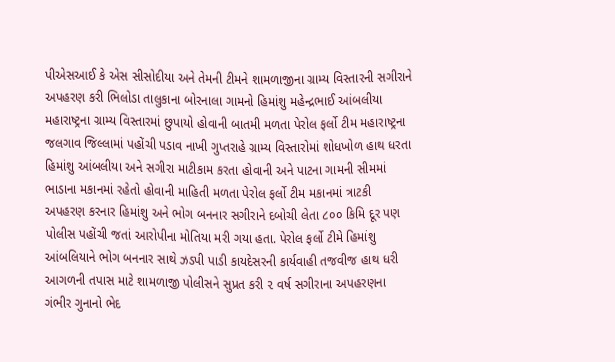પીએસઆઈ કે એસ સીસોદીયા અને તેમની ટીમને શામળાજીના ગ્રામ્ય વિસ્તારની સગીરાને અપહરણ કરી ભિલોડા તાલુકાના બોરનાલા ગામનો હિમાંશુ મહેન્દ્રભાઈ આંબલીયા મહારાષ્ટ્રના ગ્રામ્ય વિસ્તારમાં છુપાયો હોવાની બાતમી મળતા પેરોલ ફર્લો ટીમ મહારાષ્ટ્રના જલગાવ જિલ્લામાં પહોંચી પડાવ નાખી ગુપ્તરાહે ગ્રામ્ય વિસ્તારોમાં શોધખોળ હાથ ધરતા હિમાંશુ આંબલીયા અને સગીરા માટીકામ કરતા હોવાની અને પાટના ગામની સીમમાં ભાડાના મકાનમાં રહેતો હોવાની માહિતી મળતા પેરોલ ફર્લો ટીમ મકાનમાં ત્રાટકી અપહરણ કરનાર હિમાંશુ અને ભોગ બનનાર સગીરાને દબોચી લેતા ૮૦૦ કિમિ દૂર પણ પોલીસ પહોંચી જતાં આરોપીના મોતિયા મરી ગયા હતા. પેરોલ ફર્લો ટીમે હિમાંશુ આંબલિયાને ભોગ બનનાર સાથે ઝડપી પાડી કાયદેસરની કાર્યવાહી તજવીજ હાથ ધરી આગળની તપાસ માટે શામળાજી પોલીસને સુપ્રત કરી ૨ વર્ષ સગીરાના અપહરણના ગંભીર ગુનાનો ભેદ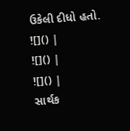ઉકેલી દીધો હતો.
![]() |
![]() |
![]() |
સાર્થક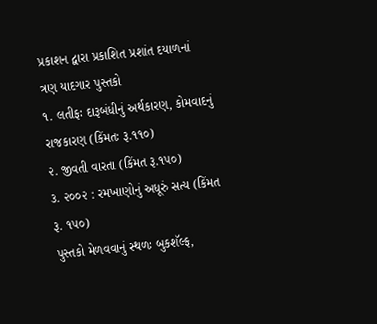પ્રકાશન દ્વારા પ્રકાશિત પ્રશાંત દયાળનાં ત્રણ યાદગાર પુસ્તકો
૧. લતીફઃ દારૂબંધીનું અર્થકારણ, કોમવાદનું રાજકારણ (કિંમતઃ રૂ.૧૧૦)
૨. જીવતી વારતા (કિંમત રૂ.૧૫૦)
૩. ૨૦૦૨ : રમખાણોનું અધૂરું સત્ય (કિંમત રૂ. ૧૫૦)
પુસ્તકો મેળવવાનું સ્થળઃ બુકશૅલ્ફ,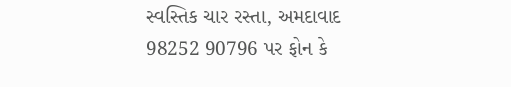સ્વસ્તિક ચાર રસ્તા, અમદાવાદ
98252 90796 પર ફોન કે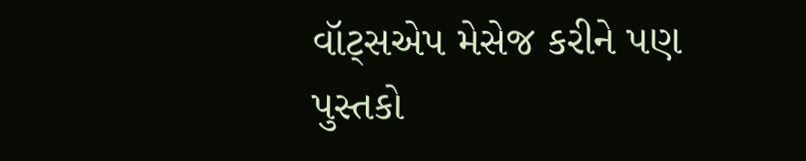વૉટ્સએપ મેસેજ કરીને પણ પુસ્તકો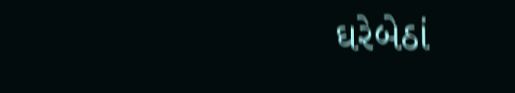ઘરેબેઠાં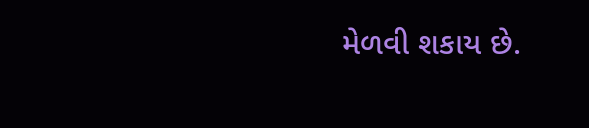મેળવી શકાય છે.